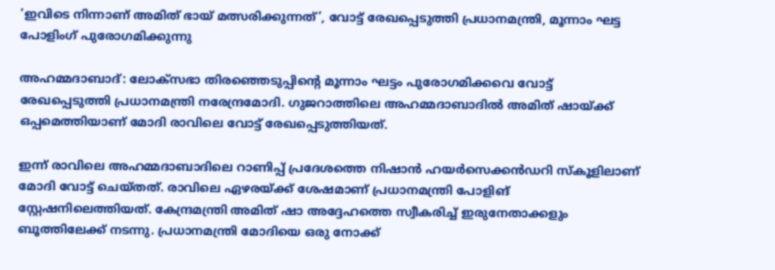‘ഇവിടെ നിന്നാണ് അമിത് ഭായ് മത്സരിക്കുന്നത്’, വോട്ട് രേഖപ്പെടുത്തി പ്രധാനമന്ത്രി, മൂന്നാം ഘട്ട പോളിംഗ് പുരോഗമിക്കുന്നു

അഹമ്മദാബാദ്: ലോക്സഭാ തിരഞ്ഞെടുപ്പിന്റെ മൂന്നാം ഘട്ടം പുരോഗമിക്കവെ വോട്ട് രേഖപ്പെടുത്തി പ്രധാനമന്ത്രി നരേന്ദ്രമോദി. ഗുജറാത്തിലെ അഹമ്മദാബാദില്‍ അമിത് ഷായ്ക്ക് ഒപ്പമെത്തിയാണ് മോദി രാവിലെ വോട്ട് രേഖപ്പെടുത്തിയത്.

ഇന്ന് രാവിലെ അഹമ്മദാബാദിലെ റാണിപ്പ് പ്രദേശത്തെ നിഷാന്‍ ഹയര്‍സെക്കന്‍ഡറി സ്‌കൂളിലാണ് മോദി വോട്ട് ചെയ്തത്. രാവിലെ ഏഴരയ്ക്ക് ശേഷമാണ് പ്രധാനമന്ത്രി പോളിങ് സ്റ്റേഷനിലെത്തിയത്. കേന്ദ്രമന്ത്രി അമിത് ഷാ അദ്ദേഹത്തെ സ്വീകരിച്ച് ഇരുനേതാക്കളും ബൂത്തിലേക്ക് നടന്നു. പ്രധാനമന്ത്രി മോദിയെ ഒരു നോക്ക്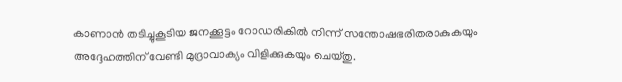കാണാന്‍ തടിച്ചുകൂടിയ ജനക്കൂട്ടം റോഡരികില്‍ നിന്ന് സന്തോഷഭരിതരാകുകയും അദ്ദേഹത്തിന് വേണ്ടി മുദ്രാവാക്യം വിളിക്കുകയും ചെയ്തു.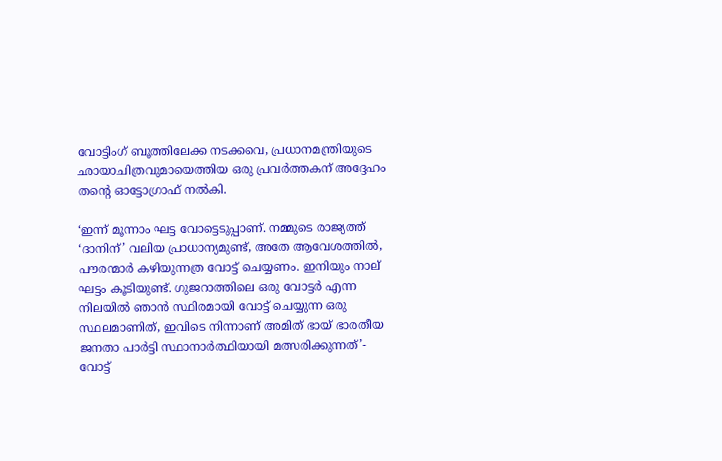വോട്ടിംഗ് ബൂത്തിലേക്ക നടക്കവെ, പ്രധാനമന്ത്രിയുടെ ഛായാചിത്രവുമായെത്തിയ ഒരു പ്രവര്‍ത്തകന് അദ്ദേഹം തന്റെ ഓട്ടോഗ്രാഫ് നല്‍കി.

‘ഇന്ന് മൂന്നാം ഘട്ട വോട്ടെടുപ്പാണ്. നമ്മുടെ രാജ്യത്ത് ‘ദാനിന്’ വലിയ പ്രാധാന്യമുണ്ട്, അതേ ആവേശത്തില്‍, പൗരന്മാര്‍ കഴിയുന്നത്ര വോട്ട് ചെയ്യണം. ഇനിയും നാല് ഘട്ടം കൂടിയുണ്ട്. ഗുജറാത്തിലെ ഒരു വോട്ടര്‍ എന്ന നിലയില്‍ ഞാന്‍ സ്ഥിരമായി വോട്ട് ചെയ്യുന്ന ഒരു സ്ഥലമാണിത്, ഇവിടെ നിന്നാണ് അമിത് ഭായ് ഭാരതീയ ജനതാ പാര്‍ട്ടി സ്ഥാനാര്‍ത്ഥിയായി മത്സരിക്കുന്നത്’- വോട്ട്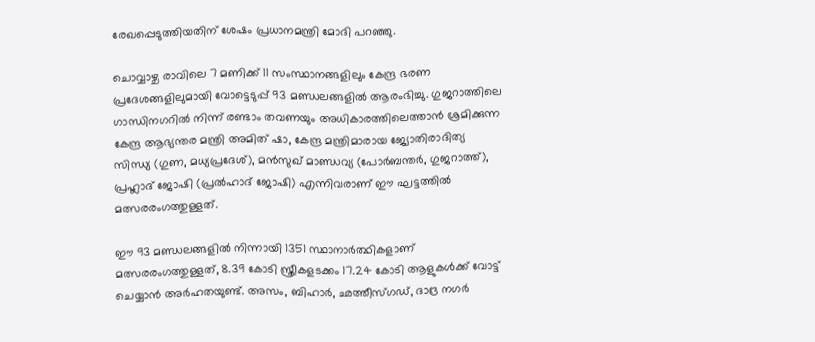രേഖപ്പെടുത്തിയതിന് ശേഷം പ്രധാനമന്ത്രി മോദി പറഞ്ഞു.

ചൊവ്വാഴ്ച രാവിലെ 7 മണിക്ക് 11 സംസ്ഥാനങ്ങളിലും കേന്ദ്ര ഭരണ പ്രദേശങ്ങളിലുമായി വോട്ടെടുപ്പ് 93 മണ്ഡലങ്ങളില്‍ ആരംഭിച്ചു. ഗുജറാത്തിലെ ഗാന്ധിനഗറില്‍ നിന്ന് രണ്ടാം തവണയും അധികാരത്തിലെത്താന്‍ ശ്രമിക്കുന്ന കേന്ദ്ര ആഭ്യന്തര മന്ത്രി അമിത് ഷാ, കേന്ദ്ര മന്ത്രിമാരായ ജ്യോതിരാദിത്യ സിന്ധ്യ (ഗുണ, മധ്യപ്രദേശ്), മന്‍സുഖ് മാണ്ഡവ്യ (പോര്‍ബന്തര്‍, ഗുജറാത്ത്), പ്രഹ്ലാദ് ജോഷി (പ്രല്‍ഹാദ് ജോഷി) എന്നിവരാണ് ഈ ഘട്ടത്തില്‍ മത്സരരംഗത്തുള്ളത്.

ഈ 93 മണ്ഡലങ്ങളില്‍ നിന്നായി 1351 സ്ഥാനാര്‍ത്ഥികളാണ് മത്സരരംഗത്തുള്ളത്, 8.39 കോടി സ്ത്രീകളടക്കം 17.24 കോടി ആളുകള്‍ക്ക് വോട്ട് ചെയ്യാന്‍ അര്‍ഹതയുണ്ട്. അസം, ബിഹാര്‍, ഛത്തീസ്ഗഡ്, ദാദ്ര നഗര്‍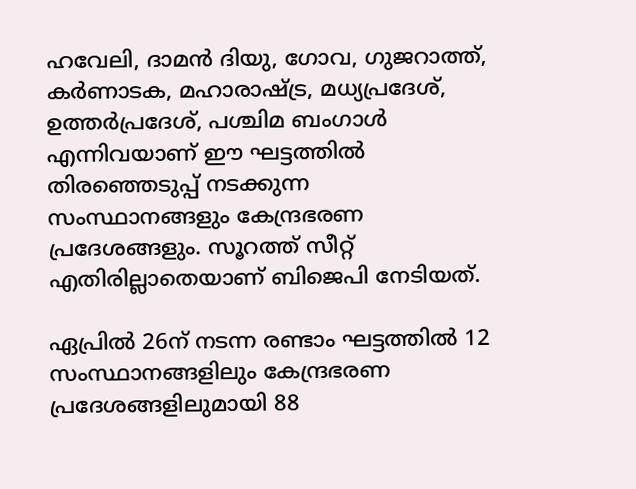ഹവേലി, ദാമന്‍ ദിയു, ഗോവ, ഗുജറാത്ത്, കര്‍ണാടക, മഹാരാഷ്ട്ര, മധ്യപ്രദേശ്, ഉത്തര്‍പ്രദേശ്, പശ്ചിമ ബംഗാള്‍ എന്നിവയാണ് ഈ ഘട്ടത്തില്‍ തിരഞ്ഞെടുപ്പ് നടക്കുന്ന സംസ്ഥാനങ്ങളും കേന്ദ്രഭരണ പ്രദേശങ്ങളും. സൂറത്ത് സീറ്റ് എതിരില്ലാതെയാണ് ബിജെപി നേടിയത്.

ഏപ്രില്‍ 26ന് നടന്ന രണ്ടാം ഘട്ടത്തില്‍ 12 സംസ്ഥാനങ്ങളിലും കേന്ദ്രഭരണ പ്രദേശങ്ങളിലുമായി 88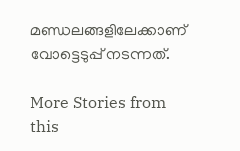മണ്ഡലങ്ങളിലേക്കാണ് വോട്ടെടുപ്പ് നടന്നത്.

More Stories from this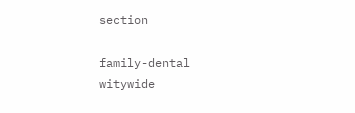section

family-dental
witywide